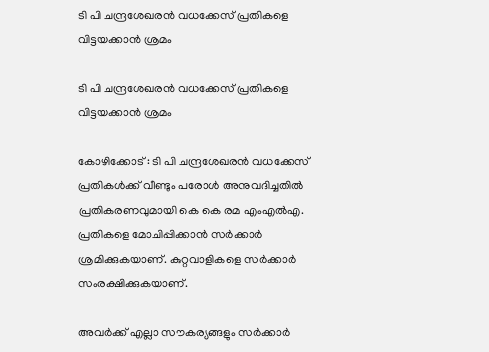ടി പി ചന്ദ്രശേഖരൻ വധക്കേസ് പ്രതികളെ വിട്ടയക്കാൻ ശ്രമം

ടി പി ചന്ദ്രശേഖരൻ വധക്കേസ് പ്രതികളെ വിട്ടയക്കാൻ ശ്രമം

കോഴിക്കോട് : ടി പി ചന്ദ്രശേഖരൻ വധക്കേസ് പ്രതികൾക്ക് വീണ്ടും പരോൾ അനുവദിച്ചതിൽ പ്രതികരണവുമായി കെ കെ രമ എംഎൽഎ. പ്രതികളെ മോചിപ്പിക്കാൻ സർക്കാർ ശ്രമിക്കുകയാണ്. കുറ്റവാളികളെ സർക്കാർ സംരക്ഷിക്കുകയാണ്.

അവർക്ക് എല്ലാ സൗകര്യങ്ങളും സർക്കാർ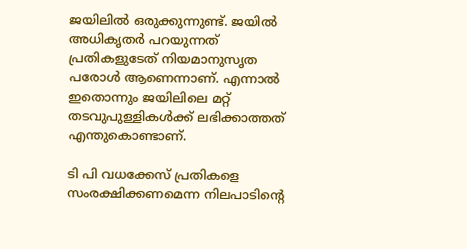ജയിലിൽ ഒരുക്കുന്നുണ്ട്. ജയിൽ അധികൃതർ പറയുന്നത് പ്രതികളുടേത് നിയമാനുസൃത പരോൾ ആണെന്നാണ്. എന്നാൽ ഇതൊന്നും ജയിലിലെ മറ്റ് തടവുപുള്ളികൾക്ക് ലഭിക്കാത്തത് എന്തുകൊണ്ടാണ്.

ടി പി വധക്കേസ് പ്രതികളെ സംരക്ഷിക്കണമെന്ന നിലപാടിന്‍റെ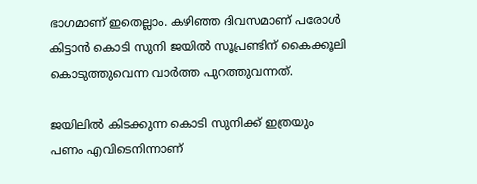ഭാഗമാണ് ഇതെല്ലാം. കഴിഞ്ഞ ദിവസമാണ് പരോൾ കിട്ടാൻ കൊടി സുനി ജയിൽ സൂപ്രണ്ടിന് കൈക്കൂലി കൊടുത്തുവെന്ന വാർത്ത പുറത്തുവന്നത്.

ജയിലിൽ കിടക്കുന്ന കൊടി സുനിക്ക് ഇത്രയും പണം എവിടെനിന്നാണ്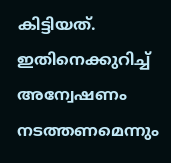കിട്ടിയത്. ഇതിനെക്കുറിച്ച് അന്വേഷണം നടത്തണമെന്നും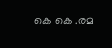കെ കെ .രമ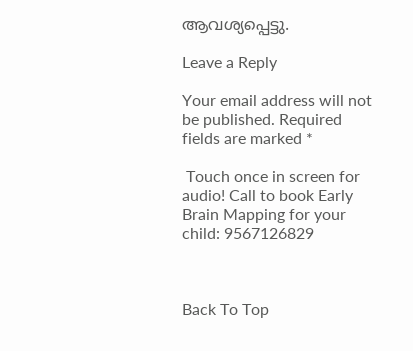ആവശ്യപ്പെട്ടു.

Leave a Reply

Your email address will not be published. Required fields are marked *

 Touch once in screen for audio! Call to book Early Brain Mapping for your child: 9567126829



Back To Top